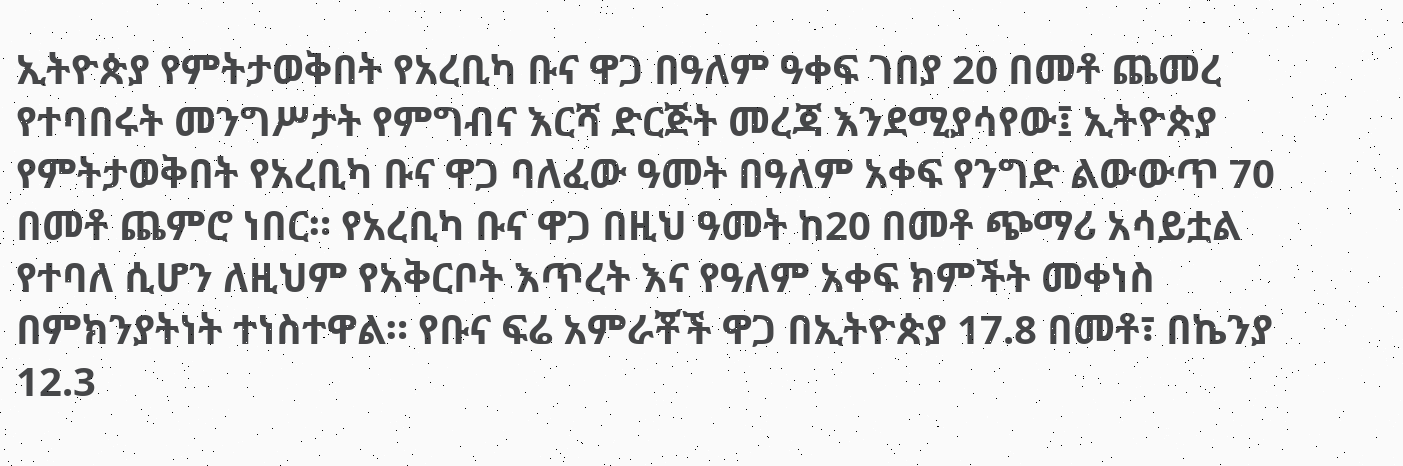ኢትዮጵያ የምትታወቅበት የአረቢካ ቡና ዋጋ በዓለም ዓቀፍ ገበያ 20 በመቶ ጨመረ የተባበሩት መንግሥታት የምግብና እርሻ ድርጅት መረጃ እንደሚያሳየው፤ ኢትዮጵያ የምትታወቅበት የአረቢካ ቡና ዋጋ ባለፈው ዓመት በዓለም አቀፍ የንግድ ልውውጥ 70 በመቶ ጨምሮ ነበር። የአረቢካ ቡና ዋጋ በዚህ ዓመት ከ20 በመቶ ጭማሪ አሳይቷል የተባለ ሲሆን ለዚህም የአቅርቦት እጥረት እና የዓለም አቀፍ ክምችት መቀነስ በምክንያትነት ተነስተዋል። የቡና ፍሬ አምራቾች ዋጋ በኢትዮጵያ 17.8 በመቶ፣ በኬንያ 12.3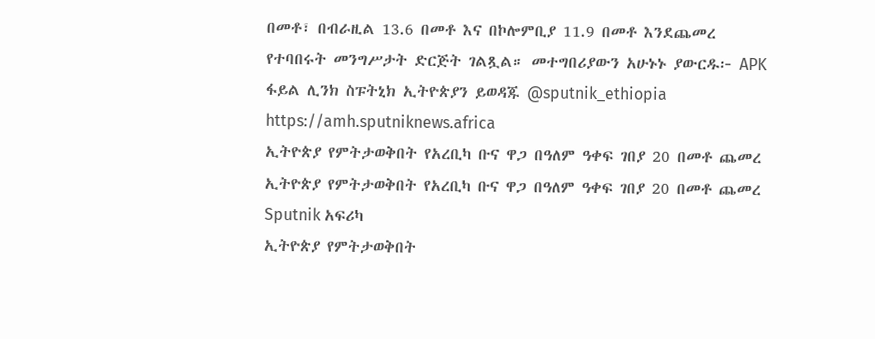በመቶ፣ በብራዚል 13.6 በመቶ እና በኮሎምቢያ 11.9 በመቶ እንደጨመረ የተባበሩት መንግሥታት ድርጅት ገልጿል። መተግበሪያውን አሁኑኑ ያውርዱ፦ APK ፋይል ሊንክ ስፑትኒክ ኢትዮጵያን ይወዳጁ @sputnik_ethiopia
https://amh.sputniknews.africa
ኢትዮጵያ የምትታወቅበት የአረቢካ ቡና ዋጋ በዓለም ዓቀፍ ገበያ 20 በመቶ ጨመረ
ኢትዮጵያ የምትታወቅበት የአረቢካ ቡና ዋጋ በዓለም ዓቀፍ ገበያ 20 በመቶ ጨመረ
Sputnik አፍሪካ
ኢትዮጵያ የምትታወቅበት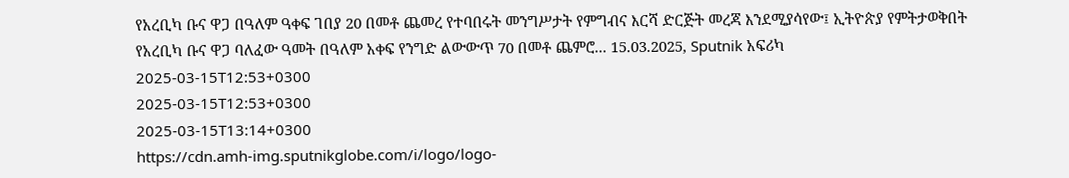የአረቢካ ቡና ዋጋ በዓለም ዓቀፍ ገበያ 20 በመቶ ጨመረ የተባበሩት መንግሥታት የምግብና እርሻ ድርጅት መረጃ እንደሚያሳየው፤ ኢትዮጵያ የምትታወቅበት የአረቢካ ቡና ዋጋ ባለፈው ዓመት በዓለም አቀፍ የንግድ ልውውጥ 70 በመቶ ጨምሮ... 15.03.2025, Sputnik አፍሪካ
2025-03-15T12:53+0300
2025-03-15T12:53+0300
2025-03-15T13:14+0300
https://cdn.amh-img.sputnikglobe.com/i/logo/logo-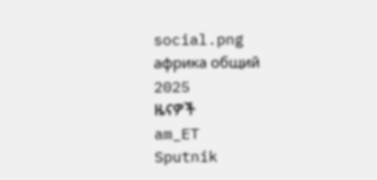social.png
африка общий
2025
ዜናዎች
am_ET
Sputnik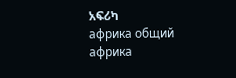አፍሪካ
африка общий
африка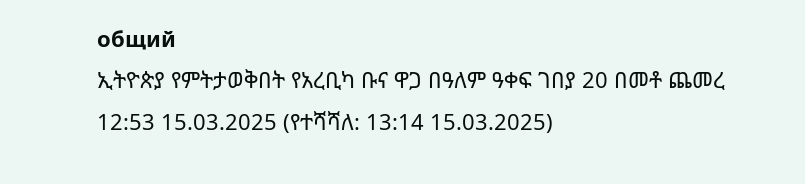общий
ኢትዮጵያ የምትታወቅበት የአረቢካ ቡና ዋጋ በዓለም ዓቀፍ ገበያ 20 በመቶ ጨመረ
12:53 15.03.2025 (የተሻሻለ: 13:14 15.03.2025)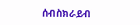ሰብስክራይብ